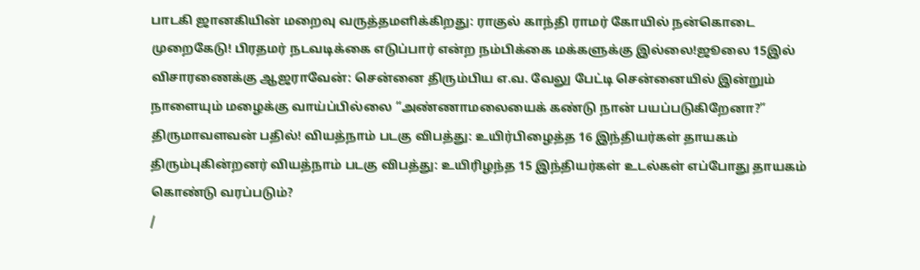பாடகி ஜானகியின் மறைவு வருத்தமளிக்கிறது: ராகுல் காந்தி ராமர் கோயில் நன்கொடை முறைகேடு! பிரதமர் நடவடிக்கை எடுப்பார் என்ற நம்பிக்கை மக்களுக்கு இல்லை!ஜூலை 15இல் விசாரணைக்கு ஆஜராவேன்: சென்னை திரும்பிய எ.வ. வேலு பேட்டி சென்னையில் இன்றும் நாளையும் மழைக்கு வாய்ப்பில்லை “அண்ணாமலையைக் கண்டு நான் பயப்படுகிறேனா?” திருமாவளவன் பதில்! வியத்நாம் படகு விபத்து: உயிர்பிழைத்த 16 இந்தியர்கள் தாயகம் திரும்புகின்றனர் வியத்நாம் படகு விபத்து: உயிரிழந்த 15 இந்தியர்கள் உடல்கள் எப்போது தாயகம் கொண்டு வரப்படும்?
/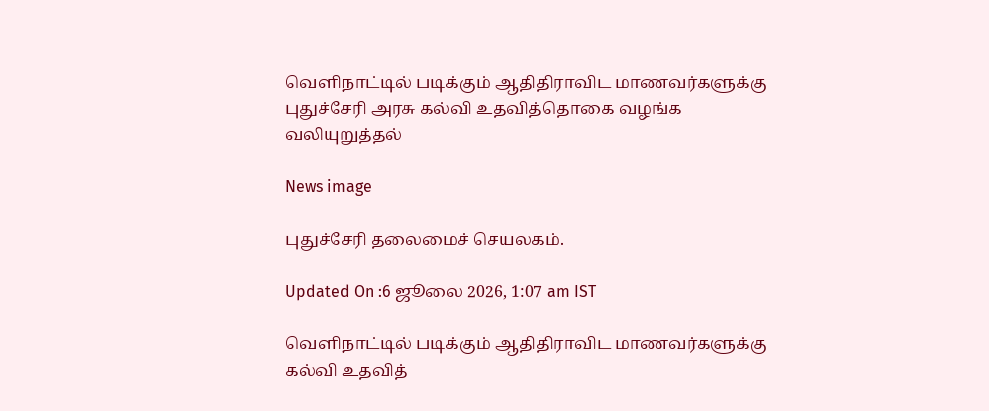வெளிநாட்டில் படிக்கும் ஆதிதிராவிட மாணவர்களுக்கு புதுச்சேரி அரசு கல்வி உதவித்தொகை வழங்க வலியுறுத்தல்

News image

புதுச்சேரி தலைமைச் செயலகம்.

Updated On :6 ஜூலை 2026, 1:07 am IST

வெளிநாட்டில் படிக்கும் ஆதிதிராவிட மாணவர்களுக்கு கல்வி உதவித்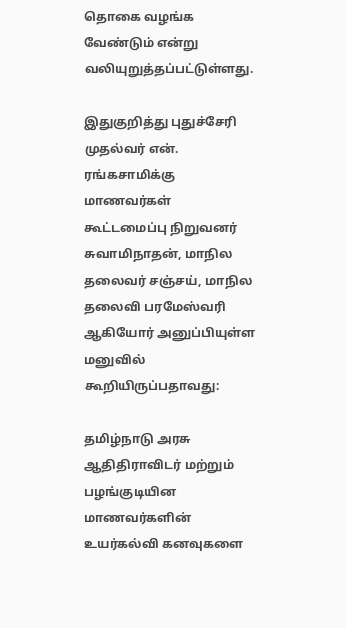தொகை வழங்க வேண்டும் என்று வலியுறுத்தப்பட்டுள்ளது.

இதுகுறித்து புதுச்சேரி முதல்வர் என். ரங்கசாமிக்கு மாணவர்கள் கூட்டமைப்பு நிறுவனர் சுவாமிநாதன், மாநில தலைவர் சஞ்சய், மாநில தலைவி பரமேஸ்வரி ஆகியோர் அனுப்பியுள்ள மனுவில் கூறியிருப்பதாவது:

தமிழ்நாடு அரசு ஆதிதிராவிடர் மற்றும் பழங்குடியின மாணவர்களின் உயர்கல்வி கனவுகளை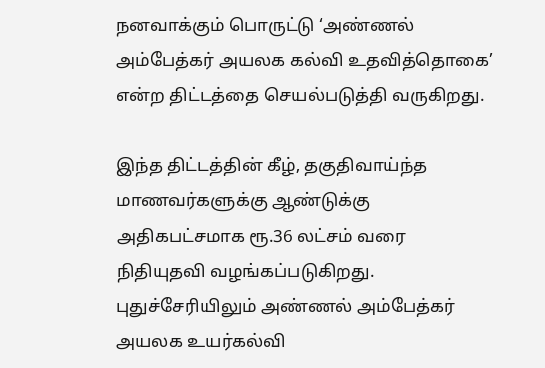நனவாக்கும் பொருட்டு ‘அண்ணல் அம்பேத்கர் அயலக கல்வி உதவித்தொகை’ என்ற திட்டத்தை செயல்படுத்தி வருகிறது.

இந்த திட்டத்தின் கீழ், தகுதிவாய்ந்த மாணவர்களுக்கு ஆண்டுக்கு அதிகபட்சமாக ரூ.36 லட்சம் வரை நிதியுதவி வழங்கப்படுகிறது. புதுச்சேரியிலும் அண்ணல் அம்பேத்கர் அயலக உயர்கல்வி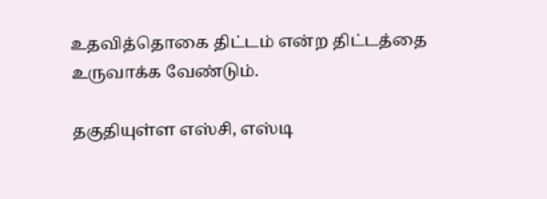உதவித்தொகை திட்டம் என்ற திட்டத்தை உருவாக்க வேண்டும்.

தகுதியுள்ள எஸ்சி, எஸ்டி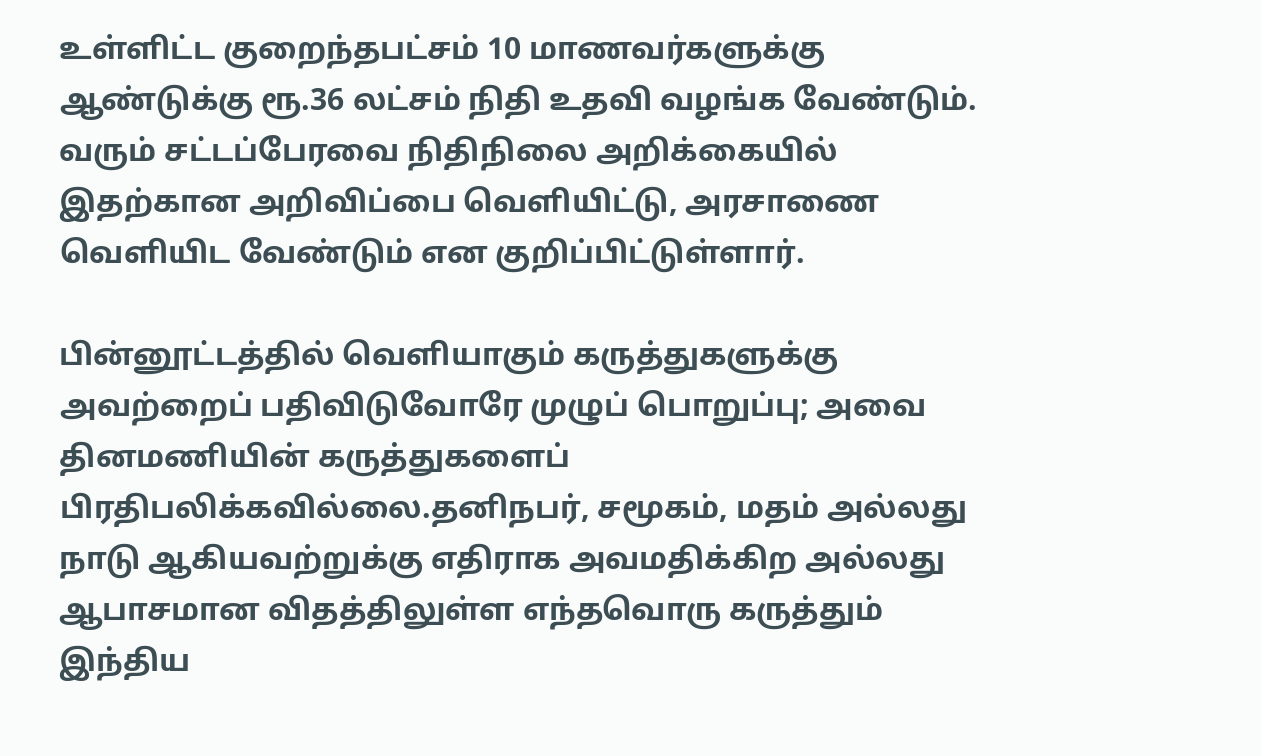உள்ளிட்ட குறைந்தபட்சம் 10 மாணவர்களுக்கு ஆண்டுக்கு ரூ.36 லட்சம் நிதி உதவி வழங்க வேண்டும். வரும் சட்டப்பேரவை நிதிநிலை அறிக்கையில் இதற்கான அறிவிப்பை வெளியிட்டு, அரசாணை வெளியிட வேண்டும் என குறிப்பிட்டுள்ளார்.

பின்னூட்டத்தில் வெளியாகும் கருத்துகளுக்கு அவற்றைப் பதிவிடுவோரே முழுப் பொறுப்பு; அவை தினமணியின் கருத்துகளைப் பிரதிபலிக்கவில்லை.தனிநபர், சமூகம், மதம் அல்லது நாடு ஆகியவற்றுக்கு எதிராக அவமதிக்கிற அல்லது ஆபாசமான விதத்திலுள்ள எந்தவொரு கருத்தும் இந்திய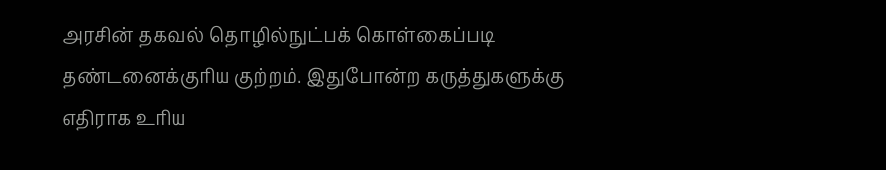அரசின் தகவல் தொழில்நுட்பக் கொள்கைப்படி தண்டனைக்குரிய குற்றம். இதுபோன்ற கருத்துகளுக்கு எதிராக உரிய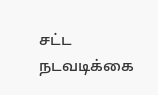சட்ட நடவடிக்கை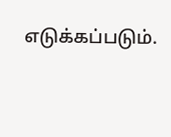எடுக்கப்படும்.